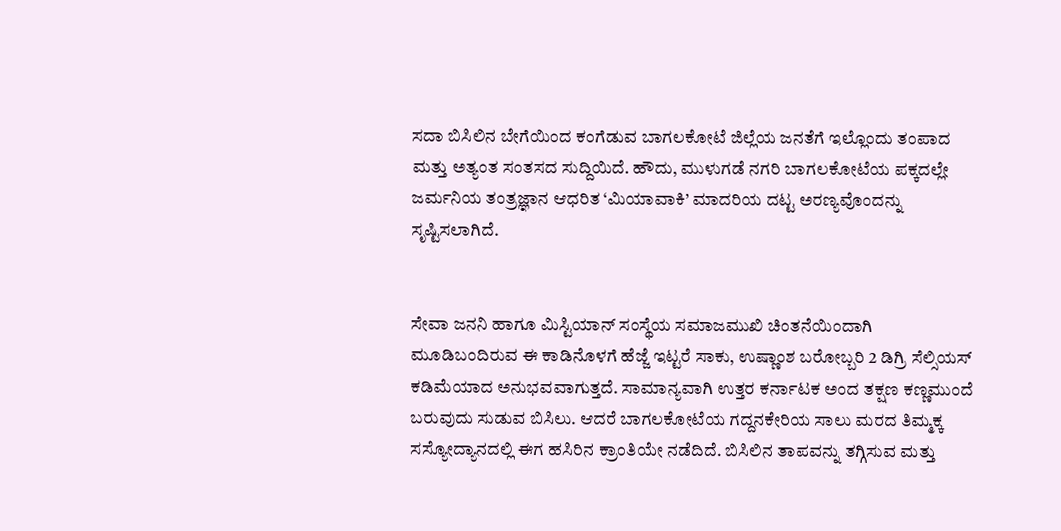ಸದಾ ಬಿಸಿಲಿನ ಬೇಗೆಯಿಂದ ಕಂಗೆಡುವ ಬಾಗಲಕೋಟೆ ಜಿಲ್ಲೆಯ ಜನತೆಗೆ ಇಲ್ಲೊಂದು ತಂಪಾದ ಮತ್ತು ಅತ್ಯಂತ ಸಂತಸದ ಸುದ್ದಿಯಿದೆ. ಹೌದು, ಮುಳುಗಡೆ ನಗರಿ ಬಾಗಲಕೋಟೆಯ ಪಕ್ಕದಲ್ಲೇ ಜರ್ಮನಿಯ ತಂತ್ರಜ್ಞಾನ ಆಧರಿತ ‘ಮಿಯಾವಾಕಿ’ ಮಾದರಿಯ ದಟ್ಟ ಅರಣ್ಯವೊಂದನ್ನು ಸೃಷ್ಟಿಸಲಾಗಿದೆ.


ಸೇವಾ ಜನನಿ ಹಾಗೂ ಮಿಸ್ಟಿಯಾನ್ ಸಂಸ್ಥೆಯ ಸಮಾಜಮುಖಿ ಚಿಂತನೆಯಿಂದಾಗಿ ಮೂಡಿಬಂದಿರುವ ಈ ಕಾಡಿನೊಳಗೆ ಹೆಜ್ಜೆ ಇಟ್ಟರೆ ಸಾಕು, ಉಷ್ಣಾಂಶ ಬರೋಬ್ಬರಿ 2 ಡಿಗ್ರಿ ಸೆಲ್ಸಿಯಸ್ ಕಡಿಮೆಯಾದ ಅನುಭವವಾಗುತ್ತದೆ. ಸಾಮಾನ್ಯವಾಗಿ ಉತ್ತರ ಕರ್ನಾಟಕ ಅಂದ ತಕ್ಷಣ ಕಣ್ಣಮುಂದೆ ಬರುವುದು ಸುಡುವ ಬಿಸಿಲು. ಆದರೆ ಬಾಗಲಕೋಟೆಯ ಗದ್ದನಕೇರಿಯ ಸಾಲು ಮರದ ತಿಮ್ಮಕ್ಕ ಸಸ್ಯೋದ್ಯಾನದಲ್ಲಿ ಈಗ ಹಸಿರಿನ ಕ್ರಾಂತಿಯೇ ನಡೆದಿದೆ. ಬಿಸಿಲಿನ ತಾಪವನ್ನು ತಗ್ಗಿಸುವ ಮತ್ತು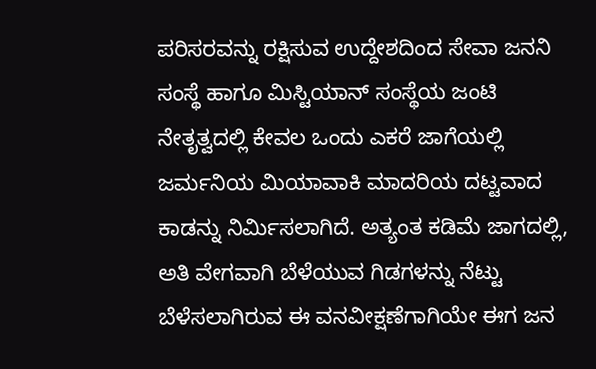ಪರಿಸರವನ್ನು ರಕ್ಷಿಸುವ ಉದ್ದೇಶದಿಂದ ಸೇವಾ ಜನನಿ ಸಂಸ್ಥೆ ಹಾಗೂ ಮಿಸ್ಟಿಯಾನ್ ಸಂಸ್ಥೆಯ ಜಂಟಿ ನೇತೃತ್ವದಲ್ಲಿ ಕೇವಲ ಒಂದು ಎಕರೆ ಜಾಗೆಯಲ್ಲಿ ಜರ್ಮನಿಯ ಮಿಯಾವಾಕಿ ಮಾದರಿಯ ದಟ್ಟವಾದ ಕಾಡನ್ನು ನಿರ್ಮಿಸಲಾಗಿದೆ. ಅತ್ಯಂತ ಕಡಿಮೆ ಜಾಗದಲ್ಲಿ, ಅತಿ ವೇಗವಾಗಿ ಬೆಳೆಯುವ ಗಿಡಗಳನ್ನು ನೆಟ್ಟು ಬೆಳೆಸಲಾಗಿರುವ ಈ ವನವೀಕ್ಷಣೆಗಾಗಿಯೇ ಈಗ ಜನ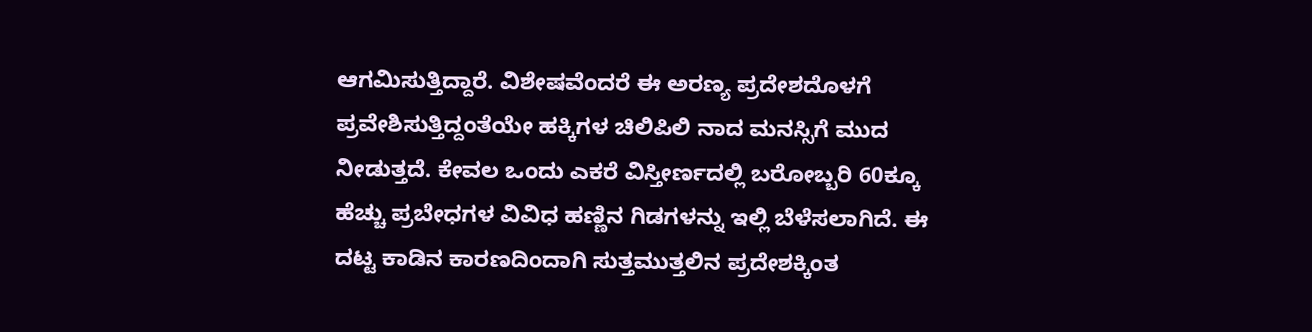ಆಗಮಿಸುತ್ತಿದ್ದಾರೆ. ವಿಶೇಷವೆಂದರೆ ಈ ಅರಣ್ಯ ಪ್ರದೇಶದೊಳಗೆ ಪ್ರವೇಶಿಸುತ್ತಿದ್ದಂತೆಯೇ ಹಕ್ಕಿಗಳ ಚಿಲಿಪಿಲಿ ನಾದ ಮನಸ್ಸಿಗೆ ಮುದ ನೀಡುತ್ತದೆ. ಕೇವಲ ಒಂದು ಎಕರೆ ವಿಸ್ತೀರ್ಣದಲ್ಲಿ ಬರೋಬ್ಬರಿ 60ಕ್ಕೂ ಹೆಚ್ಚು ಪ್ರಬೇಧಗಳ ವಿವಿಧ ಹಣ್ಣಿನ ಗಿಡಗಳನ್ನು ಇಲ್ಲಿ ಬೆಳೆಸಲಾಗಿದೆ. ಈ ದಟ್ಟ ಕಾಡಿನ ಕಾರಣದಿಂದಾಗಿ ಸುತ್ತಮುತ್ತಲಿನ ಪ್ರದೇಶಕ್ಕಿಂತ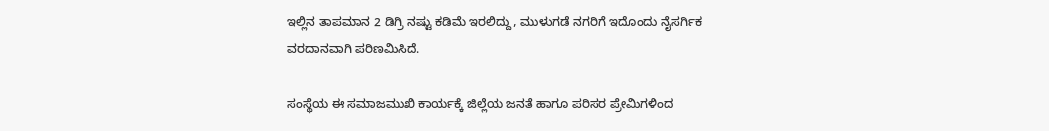ಇಲ್ಲಿನ ತಾಪಮಾನ 2 ಡಿಗ್ರಿ ನಷ್ಟು ಕಡಿಮೆ ಇರಲಿದ್ದು, ಮುಳುಗಡೆ ನಗರಿಗೆ ಇದೊಂದು ನೈಸರ್ಗಿಕ ವರದಾನವಾಗಿ ಪರಿಣಮಿಸಿದೆ.

ಸಂಸ್ಥೆಯ ಈ ಸಮಾಜಮುಖಿ ಕಾರ್ಯಕ್ಕೆ ಜಿಲ್ಲೆಯ ಜನತೆ ಹಾಗೂ ಪರಿಸರ ಪ್ರೇಮಿಗಳಿಂದ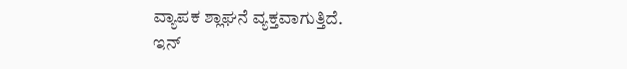ವ್ಯಾಪಕ ಶ್ಲಾಘನೆ ವ್ಯಕ್ತವಾಗುತ್ತಿದೆ.
ಇನ್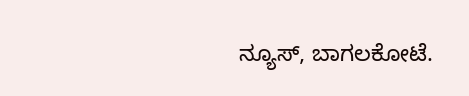ನ್ಯೂಸ್, ಬಾಗಲಕೋಟೆ.